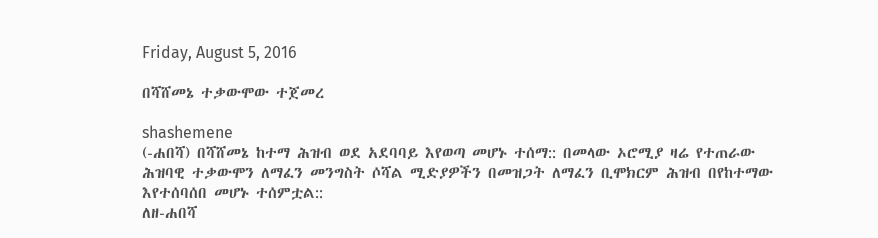Friday, August 5, 2016

በሻሸመኔ ተቃውሞው ተጀመረ

shashemene
(-ሐበሻ) በሻሸመኔ ከተማ ሕዝብ ወደ አደባባይ እየወጣ መሆኑ ተሰማ:: በመላው ኦሮሚያ ዛሬ የተጠራው ሕዝባዊ ተቃውሞን ለማፈን መንግስት ሶሻል ሚድያዎችን በመዝጋት ለማፈን ቢሞክርም ሕዝብ በየከተማው እየተሰባሰበ መሆኑ ተሰምቷል::
ለዘ-ሐበሻ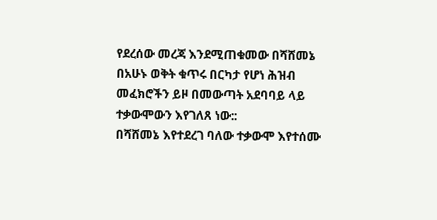የደረሰው መረጃ እንደሚጠቁመው በሻሸመኔ በአሁኑ ወቅት ቁጥሩ በርካታ የሆነ ሕዝብ መፈክሮችን ይዞ በመውጣት አደባባይ ላይ ተቃውሞውን እየገለጸ ነው::
በሻሸመኔ እየተደረገ ባለው ተቃውሞ እየተሰሙ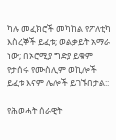ካሉ መፈክሮች መካከል የፖለቲካ እስረኞች ይፈቱ; ወልቃይት አማራ ነው; በኦሮሚያ ግድያ ይቁም የታሰሩ የሙስሊም ወኪሎች ይፈቱ እናም ሌሎች ይገኙበታል::

የሕወሓት ሰራዊት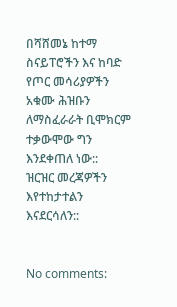በሻሸመኔ ከተማ ስናይፐሮችን እና ከባድ የጦር መሳሪያዎችን አቁሙ ሕዝቡን ለማስፈራራት ቢሞክርም ተቃውሞው ግን እንደቀጠለ ነው::
ዝርዝር መረጃዎችን እየተከታተልን እናደርሳለን::


No comments: